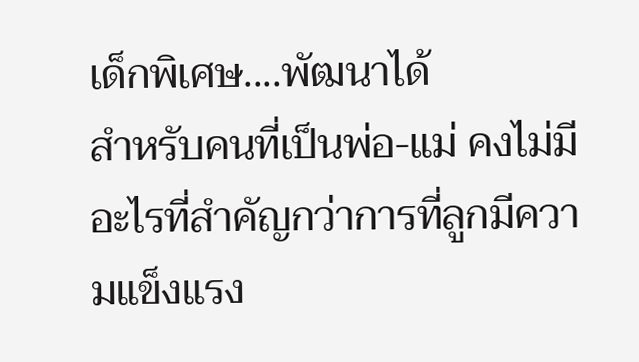เด็กพิเศษ....พัฒนาได้
สำหรับคนที่เป็นพ่อ-แม่ คงไม่มีอะไรที่สำคัญกว่าการที่ลูกมีความแข็งแรง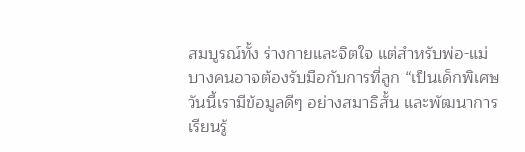สมบูรณ์ทั้ง ร่างกายและจิตใจ แต่สำหรับพ่อ-แม่บางคนอาจต้องรับมือกับการที่ลูก “เป็นเด็กพิเศษ วันนี้เรามีข้อมูลดีๆ อย่างสมาธิสั้น และพัฒนาการเรียนรู้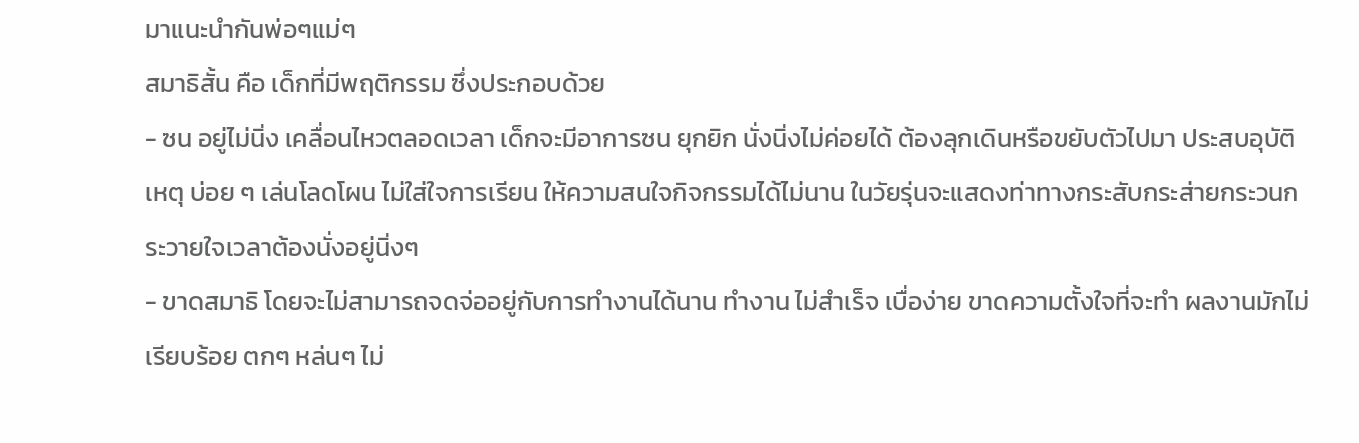มาแนะนำกันพ่อๆแม่ๆ
สมาธิสั้น คือ เด็กที่มีพฤติกรรม ซึ่งประกอบด้วย
- ซน อยู่ไม่นิ่ง เคลื่อนไหวตลอดเวลา เด็กจะมีอาการซน ยุกยิก นั่งนิ่งไม่ค่อยได้ ต้องลุกเดินหรือขยับตัวไปมา ประสบอุบัติเหตุ บ่อย ๆ เล่นโลดโผน ไม่ใส่ใจการเรียน ให้ความสนใจกิจกรรมได้ไม่นาน ในวัยรุ่นจะแสดงท่าทางกระสับกระส่ายกระวนกระวายใจเวลาต้องนั่งอยู่นิ่งๆ
- ขาดสมาธิ โดยจะไม่สามารถจดจ่ออยู่กับการทำงานได้นาน ทำงาน ไม่สำเร็จ เบื่อง่าย ขาดความตั้งใจที่จะทำ ผลงานมักไม่เรียบร้อย ตกๆ หล่นๆ ไม่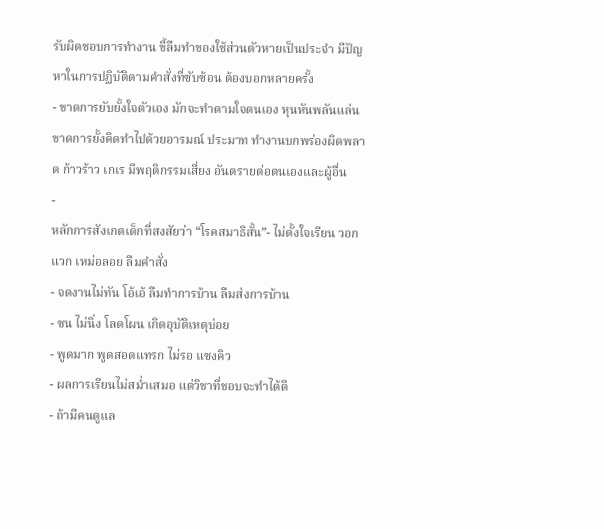รับผิดชอบการทำงาน ขี้ลืมทำของใช้ส่วนตัวหายเป็นประจำ มีปัญหาในการปฏิบัติตามคำสั่งที่ซับซ้อน ต้องบอกหลายครั้ง
- ขาดการยับยั้งใจตัวเอง มักจะทำตามใจตนเอง หุนหันพลันแล่น ขาดการยั้งคิดทำไปด้วยอารมณ์ ประมาท ทำงานบกพร่องผิดพลาด ก้าวร้าว เกเร มีพฤติกรรมเสี่ยง อันตรายต่อตนเองและผู้อื่น
-
หลักการสังเกตเด็กที่สงสัยว่า “โรคสมาธิสั้น”- ไม่ตั้งใจเรียน วอกแวก เหม่อลอย ลืมคำสั่ง
- จดงานไม่ทัน โอ้เอ้ ลืมทำการบ้าน ลืมส่งการบ้าน
- ซน ไม่นิ่ง โลดโผน เกิดอุบัติเหตุบ่อย
- พูดมาก พูดสอดแทรก ไม่รอ แซงคิว
- ผลการเรียนไม่สม่ำเสมอ แต่วิชาที่ชอบจะทำได้ดี
- ถ้ามีคนดูแล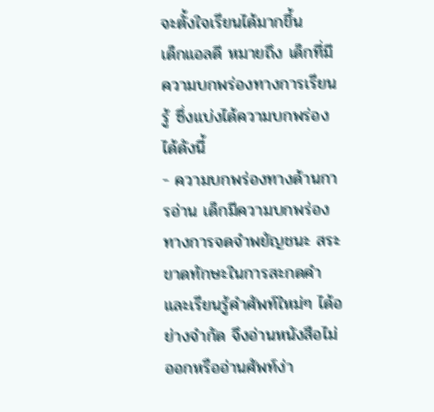จะตั้งใจเรียนได้มากขึ้น
เด็กแอลดี หมายถึง เด็กที่มีความบกพร่องทางการเรียนรู้ ซึ่งแบ่งได้ความบกพร่องได้ดังนี้
- ความบกพร่องทางด้านการอ่าน เด็กมีความบกพร่องทางการจดจำพยัญชนะ สระ ขาดทักษะในการสะกดคำและเรียนรู้คำศัพท์ใหม่ๆ ได้อย่างจำกัด จึงอ่านหนังสือไม่ออกหรืออ่านศัพท์ง่า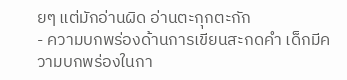ยๆ แต่มักอ่านผิด อ่านตะกุกตะกัก
- ความบกพร่องด้านการเขียนสะกดคำ เด็กมีความบกพร่องในกา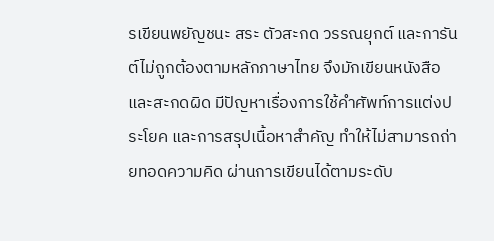รเขียนพยัญชนะ สระ ตัวสะกด วรรณยุกต์ และการันต์ไม่ถูกต้องตามหลักภาษาไทย จึงมักเขียนหนังสือและสะกดผิด มีปัญหาเรื่องการใช้คำศัพท์การแต่งประโยค และการสรุปเนื้อหาสำคัญ ทำให้ไม่สามารถถ่ายทอดความคิด ผ่านการเขียนได้ตามระดับ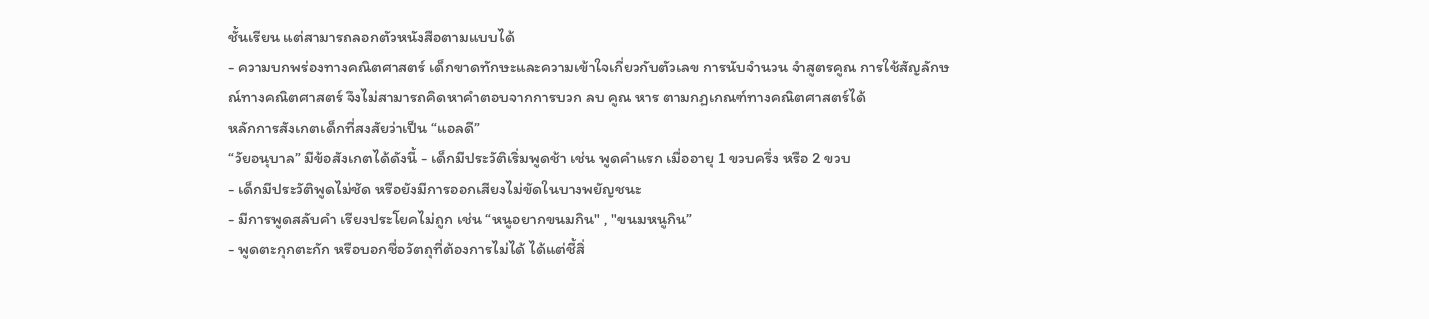ชั้นเรียน แต่สามารถลอกตัวหนังสือตามแบบได้
- ความบกพร่องทางคณิตศาสตร์ เด็กขาดทักษะและความเข้าใจเกี่ยวกับตัวเลข การนับจำนวน จำสูตรคูณ การใช้สัญลักษณ์ทางคณิตศาสตร์ จึงไม่สามารถคิดหาคำตอบจากการบวก ลบ คูณ หาร ตามกฏเกณฑ์ทางคณิตศาสตร์ได้
หลักการสังเกตเด็กที่สงสัยว่าเป็น “แอลดี”
“วัยอนุบาล” มีข้อสังเกตได้ดังนี้ - เด็กมีประวัติเริ่มพูดช้า เช่น พูดคำแรก เมื่ออายุ 1 ขวบครึ่ง หรือ 2 ขวบ
- เด็กมีประวัติพูดไม่ชัด หรือยังมีการออกเสียงไม่ขัดในบางพยัญชนะ
- มีการพูดสลับคำ เรียงประโยคไม่ถูก เช่น “หนูอยากขนมกิน" , "ขนมหนูกิน”
- พูดตะกุกตะกัก หรือบอกชื่อวัตถุที่ต้องการไม่ได้ ได้แต่ชี้สิ่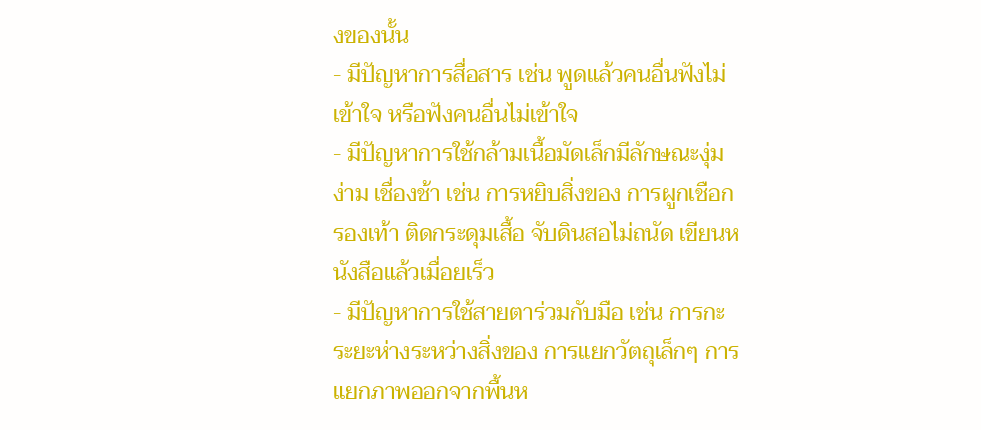งของนั้น
- มีปัญหาการสื่อสาร เช่น พูดแล้วคนอื่นฟังไม่เข้าใจ หรือฟังคนอื่นไม่เข้าใจ
- มีปัญหาการใช้กล้ามเนื้อมัดเล็กมีลักษณะงุ่มง่าม เชื่องช้า เช่น การหยิบสิ่งของ การผูกเชือกรองเท้า ติดกระดุมเสื้อ จับดินสอไม่ถนัด เขียนหนังสือแล้วเมื่อยเร็ว
- มีปัญหาการใช้สายตาร่วมกับมือ เช่น การกะระยะห่างระหว่างสิ่งของ การแยกวัตถุเล็กๆ การแยกภาพออกจากพื้นห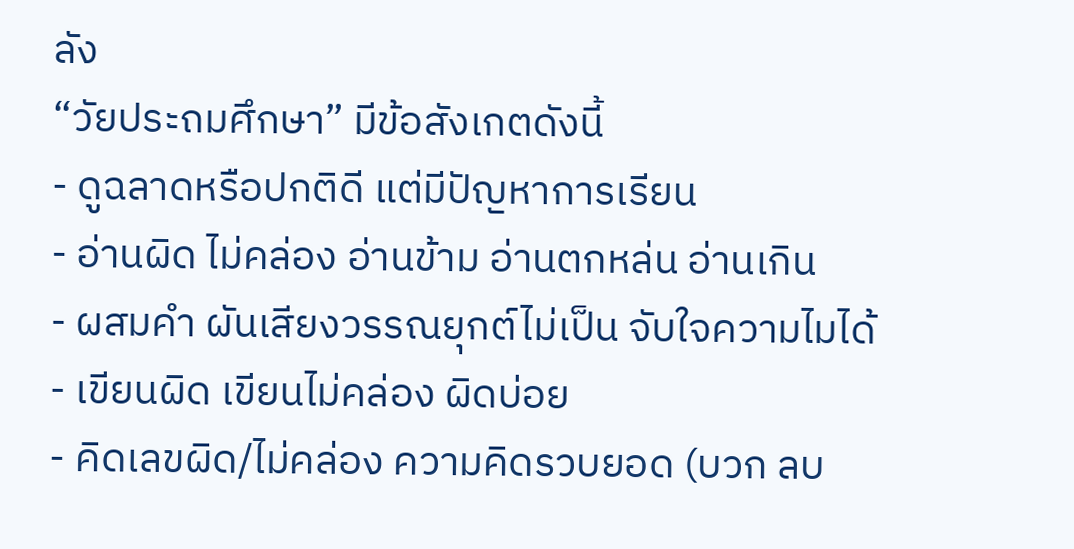ลัง
“วัยประถมศึกษา” มีข้อสังเกตดังนี้
- ดูฉลาดหรือปกติดี แต่มีปัญหาการเรียน
- อ่านผิด ไม่คล่อง อ่านข้าม อ่านตกหล่น อ่านเกิน
- ผสมคำ ผันเสียงวรรณยุกต์ไม่เป็น จับใจความไมได้
- เขียนผิด เขียนไม่คล่อง ผิดบ่อย
- คิดเลขผิด/ไม่คล่อง ความคิดรวบยอด (บวก ลบ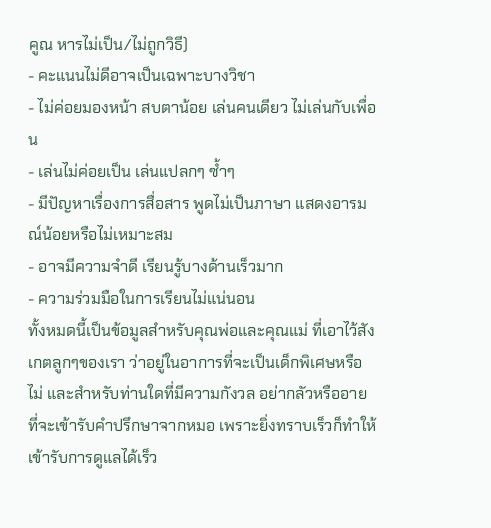คูณ หารไม่เป็น/ไม่ถูกวิธี)
- คะแนนไม่ดีอาจเป็นเฉพาะบางวิชา
- ไม่ค่อยมองหน้า สบตาน้อย เล่นคนเดียว ไม่เล่นกับเพื่อน
- เล่นไม่ค่อยเป็น เล่นแปลกๆ ซ้ำๆ
- มีปัญหาเรื่องการสื่อสาร พูดไม่เป็นภาษา แสดงอารมณ์น้อยหรือไม่เหมาะสม
- อาจมีความจำดี เรียนรู้บางด้านเร็วมาก
- ความร่วมมือในการเรียนไม่แน่นอน
ทั้งหมดนี้เป็นข้อมูลสำหรับคุณพ่อและคุณแม่ ที่เอาไว้สังเกตลูกๆของเรา ว่าอยู่ในอาการที่จะเป็นเด็กพิเศษหรือไม่ และสำหรับท่านใดที่มีความกังวล อย่ากลัวหรืออายที่จะเข้ารับคำปรึกษาจากหมอ เพราะยิ่งทราบเร็วก็ทำให้เข้ารับการดูแลได้เร็ว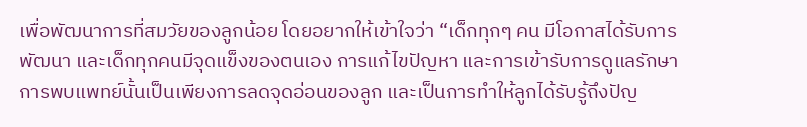เพื่อพัฒนาการที่สมวัยของลูกน้อย โดยอยากให้เข้าใจว่า “เด็กทุกๆ คน มีโอกาสได้รับการพัฒนา และเด็กทุกคนมีจุดแข็งของตนเอง การแก้ไขปัญหา และการเข้ารับการดูแลรักษา การพบแพทย์นั้นเป็นเพียงการลดจุดอ่อนของลูก และเป็นการทำให้ลูกได้รับรู้ถึงปัญ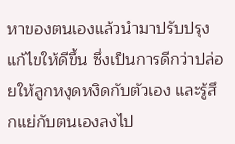หาของตนเองแล้วนำมาปรับปรุงแก้ไขให้ดีขึ้น ซึ่งเป็นการดีกว่าปล่อยให้ลูกหงุดหงิดกับตัวเอง และรู้สึกแย่กับตนเองลงไป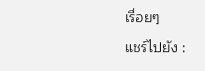เรื่อยๆ
แชร์ไปยัง :